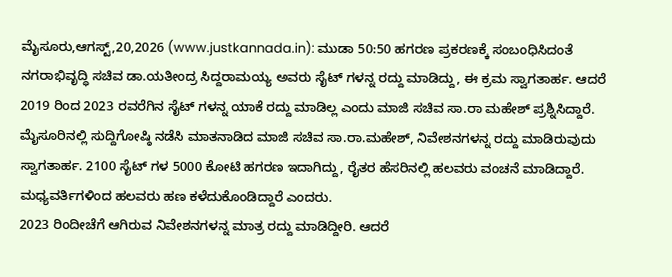ಮೈಸೂರು,ಆಗಸ್ಟ್,20,2026 (www.justkannada.in): ಮುಡಾ 50:50 ಹಗರಣ ಪ್ರಕರಣಕ್ಕೆ ಸಂಬಂಧಿಸಿದಂತೆ ನಗರಾಭಿವೃದ್ಧಿ ಸಚಿವ ಡಾ.ಯತೀಂದ್ರ ಸಿದ್ದರಾಮಯ್ಯ ಅವರು ಸೈಟ್ ಗಳನ್ನ ರದ್ದು ಮಾಡಿದ್ದು, ಈ ಕ್ರಮ ಸ್ವಾಗತಾರ್ಹ. ಆದರೆ 2019 ರಿಂದ 2023 ರವರೆಗಿನ ಸೈಟ್ ಗಳನ್ನ ಯಾಕೆ ರದ್ದು ಮಾಡಿಲ್ಲ ಎಂದು ಮಾಜಿ ಸಚಿವ ಸಾ.ರಾ ಮಹೇಶ್ ಪ್ರಶ್ನಿಸಿದ್ದಾರೆ.
ಮೈಸೂರಿನಲ್ಲಿ ಸುದ್ದಿಗೋಷ್ಠಿ ನಡೆಸಿ ಮಾತನಾಡಿದ ಮಾಜಿ ಸಚಿವ ಸಾ.ರಾ.ಮಹೇಶ್, ನಿವೇಶನಗಳನ್ನ ರದ್ದು ಮಾಡಿರುವುದು ಸ್ವಾಗತಾರ್ಹ. 2100 ಸೈಟ್ ಗಳ 5000 ಕೋಟಿ ಹಗರಣ ಇದಾಗಿದ್ದು, ರೈತರ ಹೆಸರಿನಲ್ಲಿ ಹಲವರು ವಂಚನೆ ಮಾಡಿದ್ದಾರೆ. ಮಧ್ಯವರ್ತಿಗಳಿಂದ ಹಲವರು ಹಣ ಕಳೆದುಕೊಂಡಿದ್ದಾರೆ ಎಂದರು.
2023 ರಿಂದೀಚೆಗೆ ಆಗಿರುವ ನಿವೇಶನಗಳನ್ನ ಮಾತ್ರ ರದ್ದು ಮಾಡಿದ್ದೀರಿ. ಆದರೆ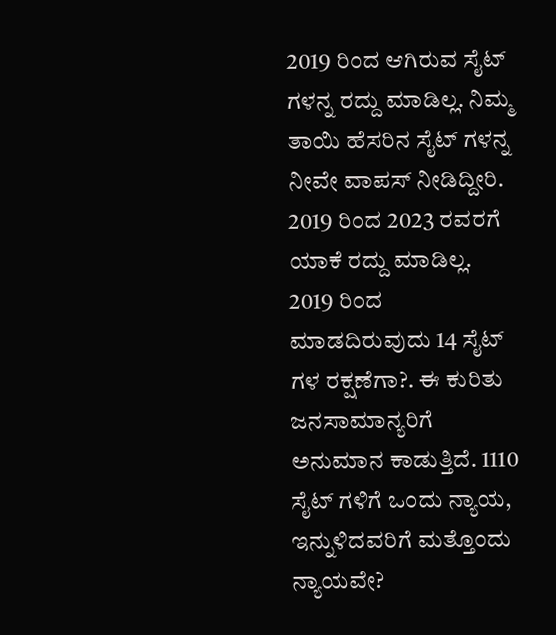2019 ರಿಂದ ಆಗಿರುವ ಸೈಟ್ ಗಳನ್ನ ರದ್ದು ಮಾಡಿಲ್ಲ. ನಿಮ್ಮ ತಾಯಿ ಹೆಸರಿನ ಸೈಟ್ ಗಳನ್ನ ನೀವೇ ವಾಪಸ್ ನೀಡಿದ್ದೀರಿ. 2019 ರಿಂದ 2023 ರವರಗೆ ಯಾಕೆ ರದ್ದು ಮಾಡಿಲ್ಲ. 2019 ರಿಂದ ಮಾಡದಿರುವುದು 14 ಸೈಟ್ ಗಳ ರಕ್ಷಣೆಗಾ?. ಈ ಕುರಿತು ಜನಸಾಮಾನ್ಯರಿಗೆ ಅನುಮಾನ ಕಾಡುತ್ತಿದೆ. 1110 ಸೈಟ್ ಗಳಿಗೆ ಒಂದು ನ್ಯಾಯ, ಇನ್ನುಳಿದವರಿಗೆ ಮತ್ತೊಂದು ನ್ಯಾಯವೇ?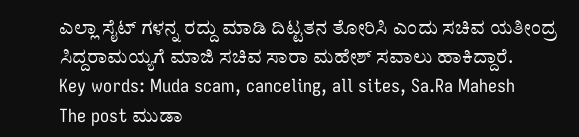ಎಲ್ಲಾ ಸೈಟ್ ಗಳನ್ನ ರದ್ದು ಮಾಡಿ ದಿಟ್ಟತನ ತೋರಿಸಿ ಎಂದು ಸಚಿವ ಯತೀಂದ್ರ ಸಿದ್ದರಾಮಯ್ಯಗೆ ಮಾಜಿ ಸಚಿವ ಸಾರಾ ಮಹೇಶ್ ಸವಾಲು ಹಾಕಿದ್ದಾರೆ.
Key words: Muda scam, canceling, all sites, Sa.Ra Mahesh
The post ಮುಡಾ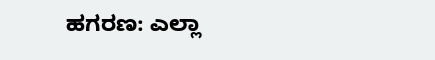ಹಗರಣ: ಎಲ್ಲಾ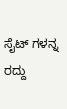ಸೈಟ್ ಗಳನ್ನ ರದ್ದು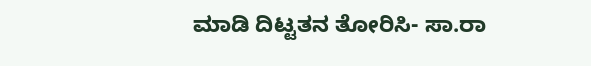ಮಾಡಿ ದಿಟ್ಟತನ ತೋರಿಸಿ- ಸಾ.ರಾ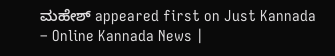ಮಹೇಶ್ appeared first on Just Kannada – Online Kannada News |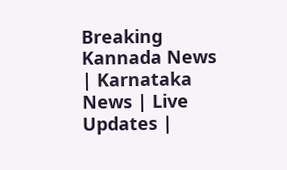Breaking Kannada News | Karnataka News | Live Updates |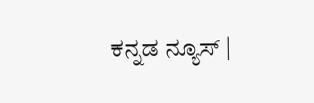ಕನ್ನಡ ನ್ಯೂಸ್ |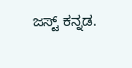ಜಸ್ಟ್ ಕನ್ನಡ.